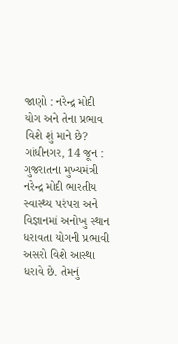જાણો : નરેન્દ્ર મોદી યોગ અને તેના પ્રભાવ વિશે શું માને છે?
ગાંધીનગર, 14 જૂન : ગુજરાતના મુખ્યમંત્રી નરેન્દ્ર મોદી ભારતીય સ્વાસ્થ્ય પરંપરા અને વિજ્ઞાનમાં અનોખુ સ્થાન ધરાવતા યોગની પ્રભાવી અસરો વિશે આસ્થા ધરાવે છે. તેમનું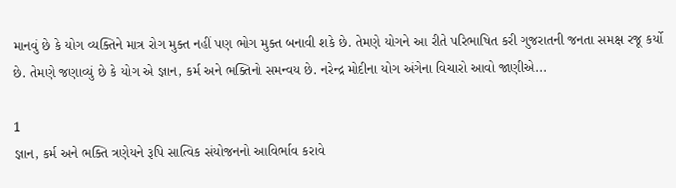માનવું છે કે યોગ વ્યક્તિને માત્ર રોગ મુક્ત નહીં પણ ભોગ મુક્ત બનાવી શકે છે. તેમણે યોગને આ રીતે પરિભાષિત કરી ગુજરાતની જનતા સમક્ષ રજૂ કર્યો છે. તેમણે જણાવ્યું છે કે યોગ એ જ્ઞાન, કર્મ અને ભક્તિનો સમન્વય છે. નરેન્દ્ર મોદીના યોગ અંગેના વિચારો આવો જાણીએ...

1
જ્ઞાન, કર્મ અને ભક્તિ ત્રણેયને રૂપિ સાત્વિક સંયોજનનો આવિર્ભાવ કરાવે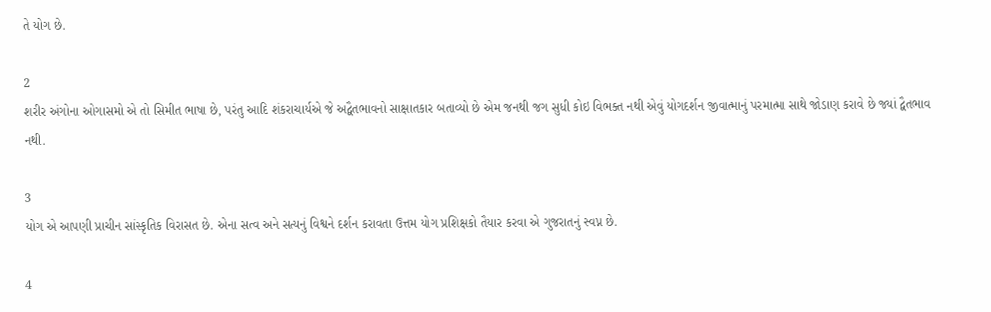તે યોગ છે.

2
શરીર અંગોના ઓગાસમો એ તો સિમીત ભાષા છે, પરંતુ આદિ શંકરાચાર્યએ જે અદ્વૈતભાવનો સાક્ષાતકાર બતાવ્યો છે એમ જનથી જગ સુધી કોઇ વિભક્ત નથી એવું યોગદર્શન જીવાત્માનું પરમાત્મા સાથે જોડાણ કરાવે છે જ્યાં દ્વૈતભાવ નથી.

3
યોગ એ આપણી પ્રાચીન સાંસ્કૃતિક વિરાસત છે. એના સત્વ અને સત્યનું વિશ્વને દર્શન કરાવતા ઉત્તમ યોગ પ્રશિક્ષકો તૈયાર કરવા એ ગુજરાતનું સ્વપ્ન છે.

4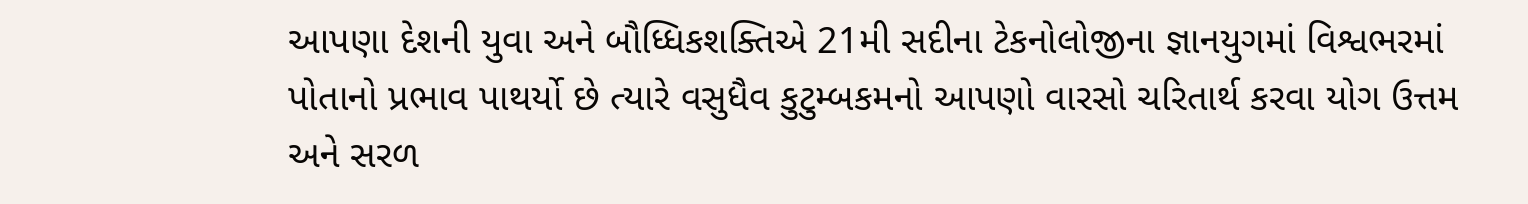આપણા દેશની યુવા અને બૌધ્ધિકશક્તિએ 21મી સદીના ટેકનોલોજીના જ્ઞાનયુગમાં વિશ્વભરમાં પોતાનો પ્રભાવ પાથર્યો છે ત્યારે વસુધૈવ કુટુમ્બકમનો આપણો વારસો ચરિતાર્થ કરવા યોગ ઉત્તમ અને સરળ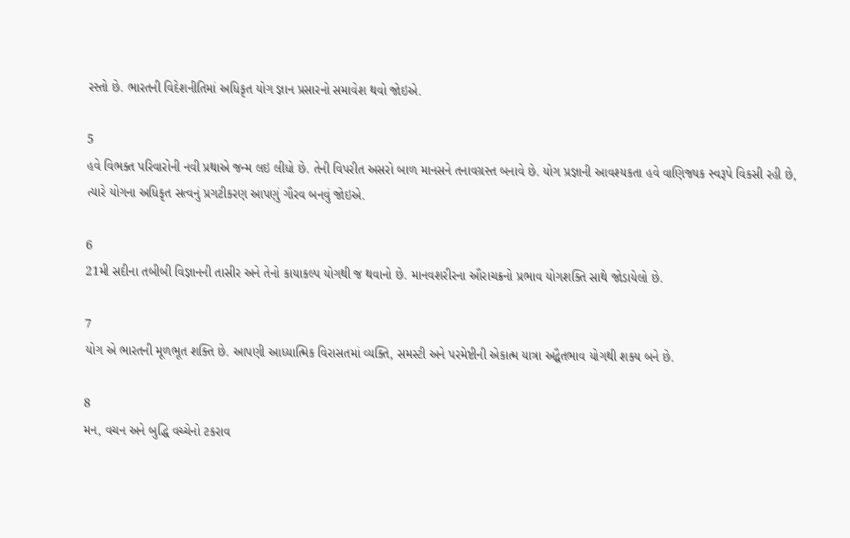રસ્તો છે. ભારતની વિદેશનીતિમાં અધિકૃત યોગ જ્ઞાન પ્રસારનો સમાવેશ થવો જોઇએ.

5
હવે વિભક્ત પરિવારોની નવી પ્રથાએ જન્મ લઇ લીધો છે. તેની વિપરીત અસરો બાળ માનસને તનાવગ્રસ્ત બનાવે છે. યોગ પ્રજ્ઞાની આવશ્યકતા હવે વાણિજ્યક સ્વરૂપે વિકસી રહી છે, ત્યારે યોગના અધિકૃત સત્વનું પ્રગટીકરણ આપણું ગૌરવ બનવું જોઇએ.

6
21મી સદીના તબીબી વિજ્ઞાનની તાસીર અને તેનો કાયાકલ્પ યોગથી જ થવાનો છે. માનવશરીરના ઔરાચક્રનો પ્રભાવ યોગશક્તિ સાથે જોડાયેલો છે.

7
યોગ એ ભારતની મૂળભૂત શક્તિ છે. આપણી આધ્યાત્મિક વિરાસતમાં વ્યક્તિ, સમસ્ટી અને પરમેષ્ટીની એકાત્મ યાત્રા અદ્વૈતભાવ યોગથી શક્ય બને છે.

8
મન, વચન અને બુદ્ધિ વચ્ચેનો ટકરાવ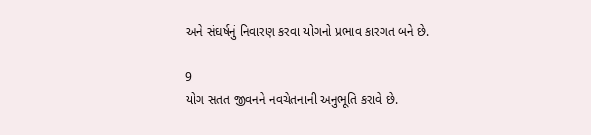અને સંઘર્ષનું નિવારણ કરવા યોગનો પ્રભાવ કારગત બને છે.

9
યોગ સતત જીવનને નવચેતનાની અનુભૂતિ કરાવે છે.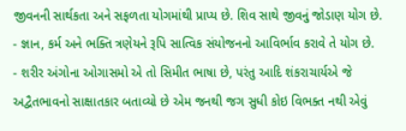જીવનની સાર્થકતા અને સફળતા યોગમાંથી પ્રાપ્ય છે. શિવ સાથે જીવનું જોડાણ યોગ છે.
- જ્ઞાન, કર્મ અને ભક્તિ ત્રણેયને રૂપિ સાત્વિક સંયોજનનો આવિર્ભાવ કરાવે તે યોગ છે.
- શરીર અંગોના ઓગાસમો એ તો સિમીત ભાષા છે, પરંતુ આદિ શંકરાચાર્યએ જે અદ્વૈતભાવનો સાક્ષાતકાર બતાવ્યો છે એમ જનથી જગ સુધી કોઇ વિભક્ત નથી એવું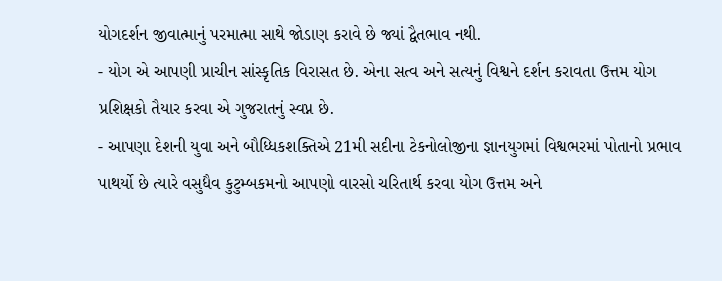યોગદર્શન જીવાત્માનું પરમાત્મા સાથે જોડાણ કરાવે છે જ્યાં દ્વૈતભાવ નથી.
- યોગ એ આપણી પ્રાચીન સાંસ્કૃતિક વિરાસત છે. એના સત્વ અને સત્યનું વિશ્વને દર્શન કરાવતા ઉત્તમ યોગ પ્રશિક્ષકો તૈયાર કરવા એ ગુજરાતનું સ્વપ્ન છે.
- આપણા દેશની યુવા અને બૌધ્ધિકશક્તિએ 21મી સદીના ટેકનોલોજીના જ્ઞાનયુગમાં વિશ્વભરમાં પોતાનો પ્રભાવ પાથર્યો છે ત્યારે વસુધૈવ કુટુમ્બકમનો આપણો વારસો ચરિતાર્થ કરવા યોગ ઉત્તમ અને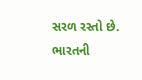સરળ રસ્તો છે. ભારતની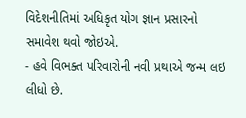વિદેશનીતિમાં અધિકૃત યોગ જ્ઞાન પ્રસારનો સમાવેશ થવો જોઇએ.
- હવે વિભક્ત પરિવારોની નવી પ્રથાએ જન્મ લઇ લીધો છે.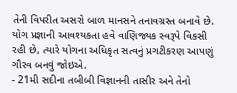તેની વિપરીત અસરો બાળ માનસને તનાવગ્રસ્ત બનાવે છે. યોગ પ્રજ્ઞાની આવશ્યકતા હવે વાણિજ્યક સ્વરૂપે વિકસી રહી છે, ત્યારે યોગના અધિકૃત સત્વનું પ્રગટીકરણ આપણું ગૌરવ બનવું જોઇએ.
- 21મી સદીના તબીબી વિજ્ઞાનની તાસીર અને તેનો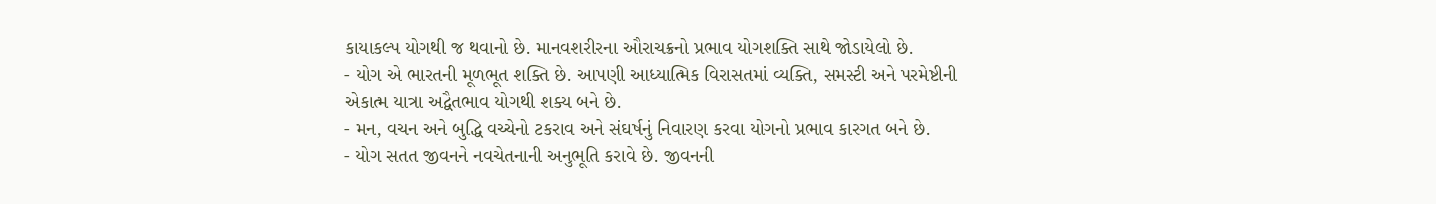કાયાકલ્પ યોગથી જ થવાનો છે. માનવશરીરના ઔરાચક્રનો પ્રભાવ યોગશક્તિ સાથે જોડાયેલો છે.
- યોગ એ ભારતની મૂળભૂત શક્તિ છે. આપણી આધ્યાત્મિક વિરાસતમાં વ્યક્તિ, સમસ્ટી અને પરમેષ્ટીની એકાત્મ યાત્રા અદ્વૈતભાવ યોગથી શક્ય બને છે.
- મન, વચન અને બુદ્ધિ વચ્ચેનો ટકરાવ અને સંઘર્ષનું નિવારણ કરવા યોગનો પ્રભાવ કારગત બને છે.
- યોગ સતત જીવનને નવચેતનાની અનુભૂતિ કરાવે છે. જીવનની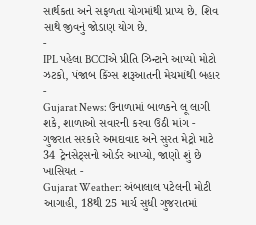સાર્થકતા અને સફળતા યોગમાંથી પ્રાપ્ય છે. શિવ સાથે જીવનું જોડાણ યોગ છે.
-
IPL પહેલા BCCIએ પ્રીતિ ઝિન્ટાને આપ્યો મોટો ઝટકો, પંજાબ કિંગ્સ શરૂઆતની મેચમાંથી બહાર -
Gujarat News: ઉનાળામાં બાળકને લૂ લાગી શકે, શાળાઓ સવારની કરવા ઉઠી માંગ -
ગુજરાત સરકારે અમદાવાદ અને સુરત મેટ્રો માટે 34 ટ્રેનસેટ્સનો ઓર્ડર આપ્યો, જાણો શું છે ખાસિયત -
Gujarat Weather: અંબાલાલ પટેલની મોટી આગાહી, 18થી 25 માર્ચ સુધી ગુજરાતમાં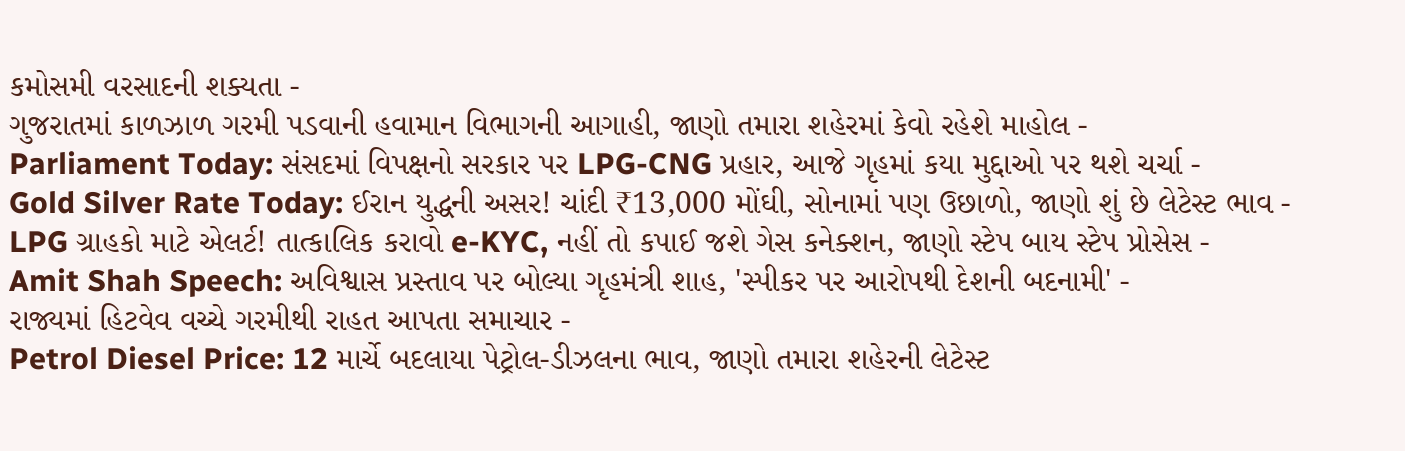કમોસમી વરસાદની શક્યતા -
ગુજરાતમાં કાળઝાળ ગરમી પડવાની હવામાન વિભાગની આગાહી, જાણો તમારા શહેરમાં કેવો રહેશે માહોલ -
Parliament Today: સંસદમાં વિપક્ષનો સરકાર પર LPG-CNG પ્રહાર, આજે ગૃહમાં કયા મુદ્દાઓ પર થશે ચર્ચા -
Gold Silver Rate Today: ઈરાન યુદ્ધની અસર! ચાંદી ₹13,000 મોંઘી, સોનામાં પણ ઉછાળો, જાણો શું છે લેટેસ્ટ ભાવ -
LPG ગ્રાહકો માટે એલર્ટ! તાત્કાલિક કરાવો e-KYC, નહીં તો કપાઈ જશે ગેસ કનેક્શન, જાણો સ્ટેપ બાય સ્ટેપ પ્રોસેસ -
Amit Shah Speech: અવિશ્વાસ પ્રસ્તાવ પર બોલ્યા ગૃહમંત્રી શાહ, 'સ્પીકર પર આરોપથી દેશની બદનામી' -
રાજ્યમાં હિટવેવ વચ્ચે ગરમીથી રાહત આપતા સમાચાર -
Petrol Diesel Price: 12 માર્ચે બદલાયા પેટ્રોલ-ડીઝલના ભાવ, જાણો તમારા શહેરની લેટેસ્ટ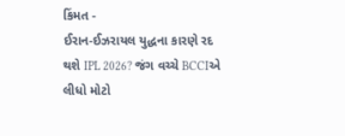કિંમત -
ઈરાન-ઈઝરાયલ યુદ્ધના કારણે રદ થશે IPL 2026? જંગ વચ્ચે BCCIએ લીધો મોટો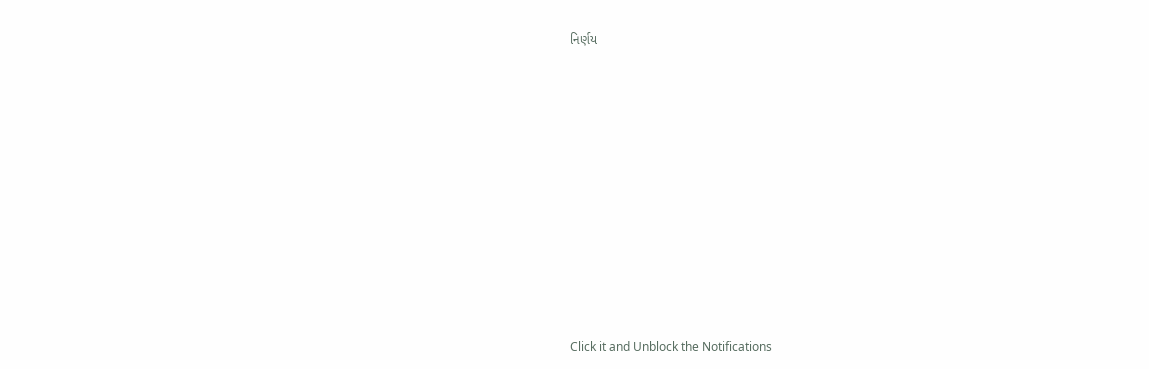નિર્ણય











Click it and Unblock the Notifications